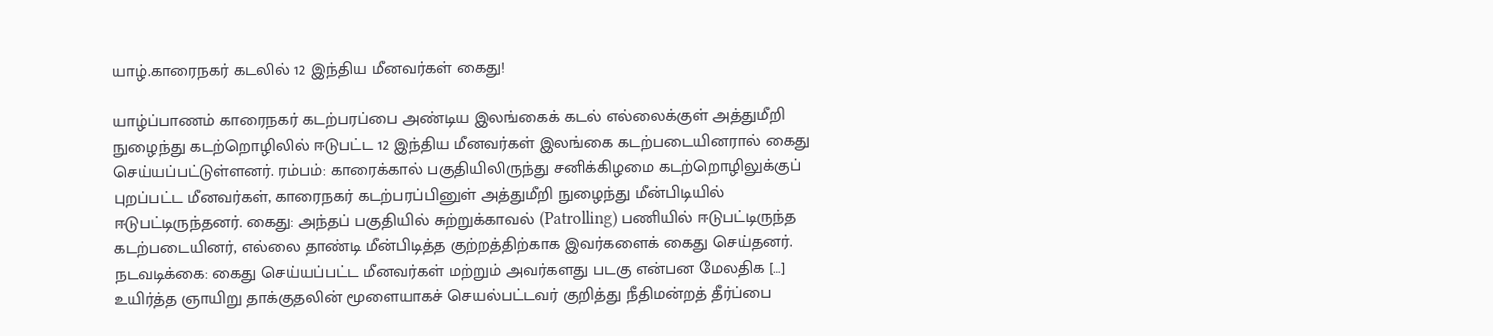யாழ்.காரைநகர் கடலில் 12 இந்திய மீனவர்கள் கைது!

யாழ்ப்பாணம் காரைநகர் கடற்பரப்பை அண்டிய இலங்கைக் கடல் எல்லைக்குள் அத்துமீறி நுழைந்து கடற்றொழிலில் ஈடுபட்ட 12 இந்திய மீனவர்கள் இலங்கை கடற்படையினரால் கைது செய்யப்பட்டுள்ளனர். ரம்பம்: காரைக்கால் பகுதியிலிருந்து சனிக்கிழமை கடற்றொழிலுக்குப் புறப்பட்ட மீனவர்கள், காரைநகர் கடற்பரப்பினுள் அத்துமீறி நுழைந்து மீன்பிடியில் ஈடுபட்டிருந்தனர். கைது: அந்தப் பகுதியில் சுற்றுக்காவல் (Patrolling) பணியில் ஈடுபட்டிருந்த கடற்படையினர், எல்லை தாண்டி மீன்பிடித்த குற்றத்திற்காக இவர்களைக் கைது செய்தனர். நடவடிக்கை: கைது செய்யப்பட்ட மீனவர்கள் மற்றும் அவர்களது படகு என்பன மேலதிக […]
உயிர்த்த ஞாயிறு தாக்குதலின் மூளையாகச் செயல்பட்டவர் குறித்து நீதிமன்றத் தீர்ப்பை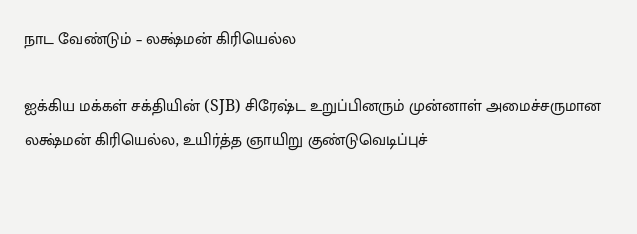நாட வேண்டும் – லக்ஷ்மன் கிரியெல்ல

ஐக்கிய மக்கள் சக்தியின் (SJB) சிரேஷ்ட உறுப்பினரும் முன்னாள் அமைச்சருமான லக்ஷ்மன் கிரியெல்ல, உயிர்த்த ஞாயிறு குண்டுவெடிப்புச்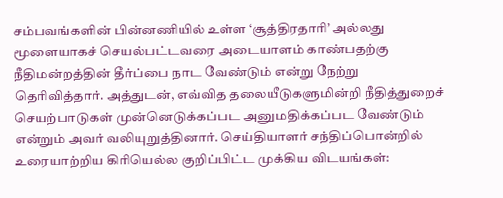சம்பவங்களின் பின்னணியில் உள்ள ‘சூத்திரதாரி’ அல்லது மூளையாகச் செயல்பட்டவரை அடையாளம் காண்பதற்கு நீதிமன்றத்தின் தீர்ப்பை நாட வேண்டும் என்று நேற்று தெரிவித்தார். அத்துடன், எவ்வித தலையீடுகளுமின்றி நீதித்துறைச் செயற்பாடுகள் முன்னெடுக்கப்பட அனுமதிக்கப்பட வேண்டும் என்றும் அவர் வலியுறுத்தினார். செய்தியாளர் சந்திப்பொன்றில் உரையாற்றிய கிரியெல்ல குறிப்பிட்ட முக்கிய விடயங்கள்: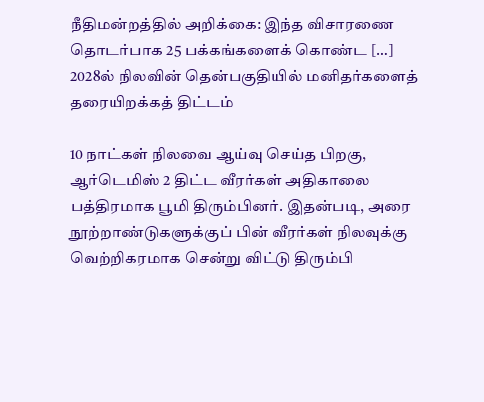நீதிமன்றத்தில் அறிக்கை: இந்த விசாரணை தொடர்பாக 25 பக்கங்களைக் கொண்ட […]
2028ல் நிலவின் தென்பகுதியில் மனிதர்களைத் தரையிறக்கத் திட்டம்

10 நாட்கள் நிலவை ஆய்வு செய்த பிறகு, ஆர்டெமிஸ் 2 திட்ட வீரர்கள் அதிகாலை பத்திரமாக பூமி திரும்பினர். இதன்படி, அரை நூற்றாண்டுகளுக்குப் பின் வீரர்கள் நிலவுக்கு வெற்றிகரமாக சென்று விட்டு திரும்பி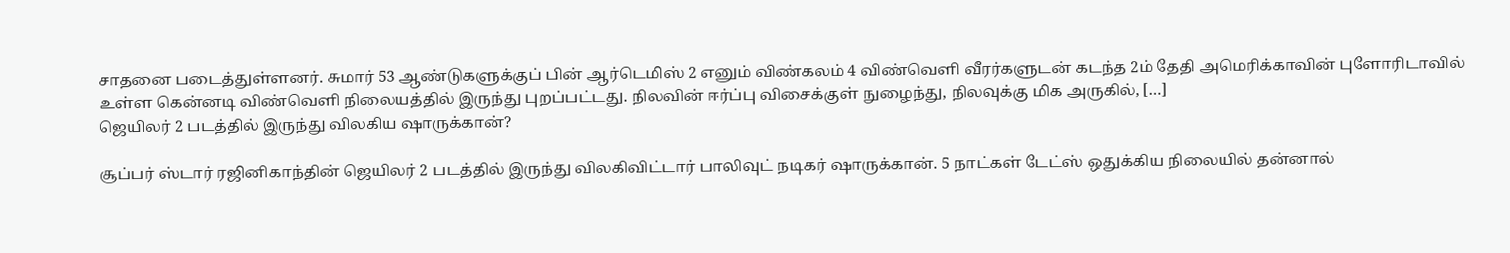சாதனை படைத்துள்ளனர். சுமார் 53 ஆண்டுகளுக்குப் பின் ஆர்டெமிஸ் 2 எனும் விண்கலம் 4 விண்வெளி வீரர்களுடன் கடந்த 2ம் தேதி அமெரிக்காவின் புளோரிடாவில் உள்ள கென்னடி விண்வெளி நிலையத்தில் இருந்து புறப்பட்டது. நிலவின் ஈர்ப்பு விசைக்குள் நுழைந்து, நிலவுக்கு மிக அருகில், […]
ஜெயிலர் 2 படத்தில் இருந்து விலகிய ஷாருக்கான்?

சூப்பர் ஸ்டார் ரஜினிகாந்தின் ஜெயிலர் 2 படத்தில் இருந்து விலகிவிட்டார் பாலிவுட் நடிகர் ஷாருக்கான். 5 நாட்கள் டேட்ஸ் ஒதுக்கிய நிலையில் தன்னால்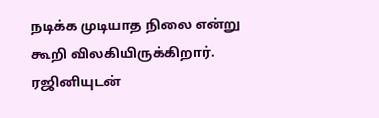நடிக்க முடியாத நிலை என்று கூறி விலகியிருக்கிறார். ரஜினியுடன்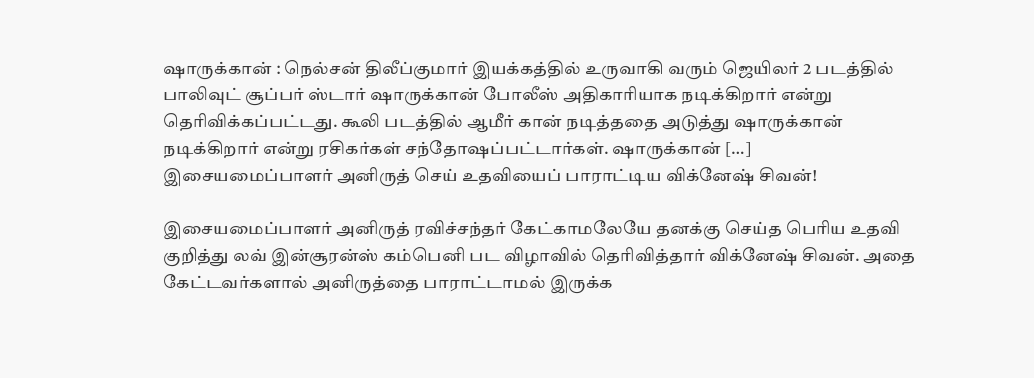ஷாருக்கான் : நெல்சன் திலீப்குமார் இயக்கத்தில் உருவாகி வரும் ஜெயிலர் 2 படத்தில் பாலிவுட் சூப்பர் ஸ்டார் ஷாருக்கான் போலீஸ் அதிகாரியாக நடிக்கிறார் என்று தெரிவிக்கப்பட்டது. கூலி படத்தில் ஆமீர் கான் நடித்ததை அடுத்து ஷாருக்கான் நடிக்கிறார் என்று ரசிகர்கள் சந்தோஷப்பட்டார்கள். ஷாருக்கான் […]
இசையமைப்பாளர் அனிருத் செய் உதவியைப் பாராட்டிய விக்னேஷ் சிவன்!

இசையமைப்பாளர் அனிருத் ரவிச்சந்தர் கேட்காமலேயே தனக்கு செய்த பெரிய உதவி குறித்து லவ் இன்சூரன்ஸ் கம்பெனி பட விழாவில் தெரிவித்தார் விக்னேஷ் சிவன். அதை கேட்டவர்களால் அனிருத்தை பாராட்டாமல் இருக்க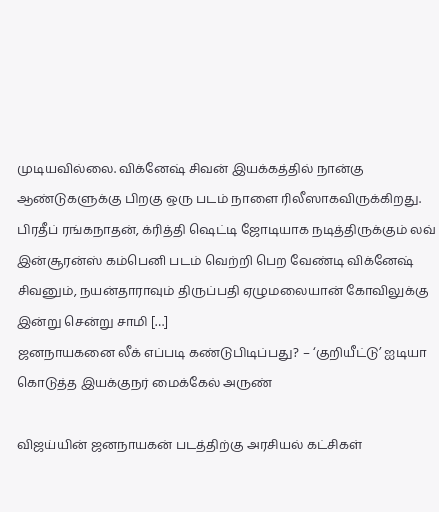முடியவில்லை. விக்னேஷ் சிவன் இயக்கத்தில் நான்கு ஆண்டுகளுக்கு பிறகு ஒரு படம் நாளை ரிலீஸாகவிருக்கிறது. பிரதீப் ரங்கநாதன், க்ரித்தி ஷெட்டி ஜோடியாக நடித்திருக்கும் லவ் இன்சூரன்ஸ் கம்பெனி படம் வெற்றி பெற வேண்டி விக்னேஷ் சிவனும், நயன்தாராவும் திருப்பதி ஏழுமலையான் கோவிலுக்கு இன்று சென்று சாமி […]
ஜனநாயகனை லீக் எப்படி கண்டுபிடிப்பது? – ‘குறியீட்டு’ ஐடியா கொடுத்த இயக்குநர் மைக்கேல் அருண்

விஜய்யின் ஜனநாயகன் படத்திற்கு அரசியல் கட்சிகள்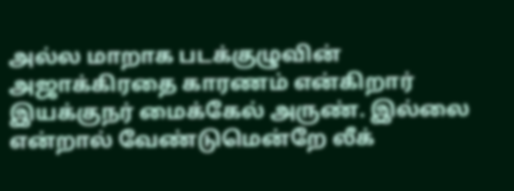அல்ல மாறாக படக்குழுவின் அஜாக்கிரதை காரணம் என்கிறார் இயக்குநர் மைக்கேல் அருண். இல்லை என்றால் வேண்டுமென்றே லீக்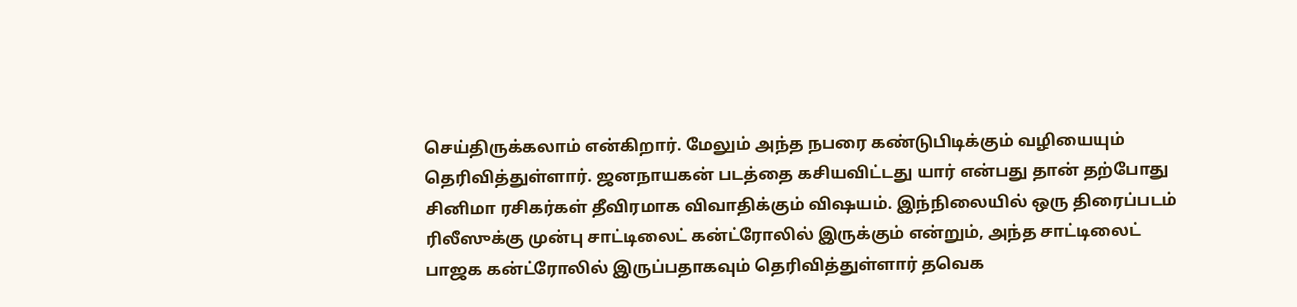செய்திருக்கலாம் என்கிறார். மேலும் அந்த நபரை கண்டுபிடிக்கும் வழியையும் தெரிவித்துள்ளார். ஜனநாயகன் படத்தை கசியவிட்டது யார் என்பது தான் தற்போது சினிமா ரசிகர்கள் தீவிரமாக விவாதிக்கும் விஷயம். இந்நிலையில் ஒரு திரைப்படம் ரிலீஸுக்கு முன்பு சாட்டிலைட் கன்ட்ரோலில் இருக்கும் என்றும், அந்த சாட்டிலைட் பாஜக கன்ட்ரோலில் இருப்பதாகவும் தெரிவித்துள்ளார் தவெக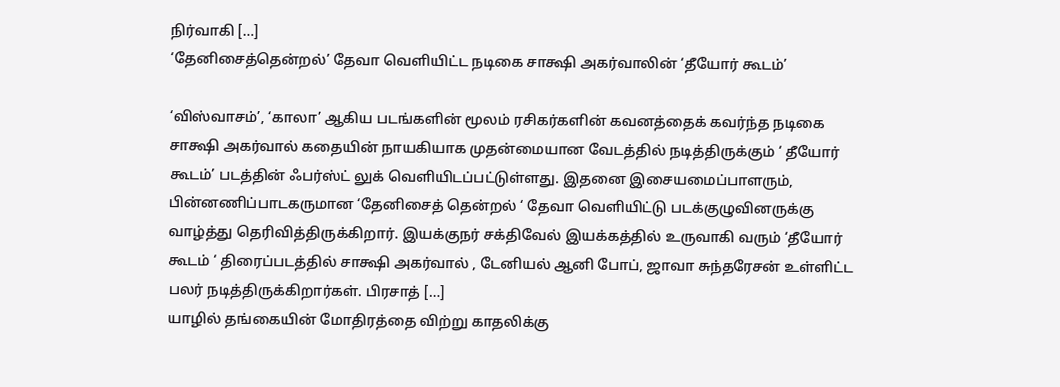நிர்வாகி […]
‘தேனிசைத்தென்றல்’ தேவா வெளியிட்ட நடிகை சாக்ஷி அகர்வாலின் ‘தீயோர் கூடம்’

‘விஸ்வாசம்’, ‘காலா’ ஆகிய படங்களின் மூலம் ரசிகர்களின் கவனத்தைக் கவர்ந்த நடிகை சாக்ஷி அகர்வால் கதையின் நாயகியாக முதன்மையான வேடத்தில் நடித்திருக்கும் ‘ தீயோர் கூடம்’ படத்தின் ஃபர்ஸ்ட் லுக் வெளியிடப்பட்டுள்ளது. இதனை இசையமைப்பாளரும், பின்னணிப்பாடகருமான ‘தேனிசைத் தென்றல் ‘ தேவா வெளியிட்டு படக்குழுவினருக்கு வாழ்த்து தெரிவித்திருக்கிறார். இயக்குநர் சக்திவேல் இயக்கத்தில் உருவாகி வரும் ‘தீயோர் கூடம் ‘ திரைப்படத்தில் சாக்ஷி அகர்வால் , டேனியல் ஆனி போப், ஜாவா சுந்தரேசன் உள்ளிட்ட பலர் நடித்திருக்கிறார்கள். பிரசாத் […]
யாழில் தங்கையின் மோதிரத்தை விற்று காதலிக்கு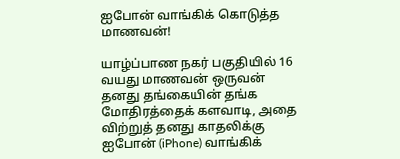ஐபோன் வாங்கிக் கொடுத்த மாணவன்!

யாழ்ப்பாண நகர் பகுதியில் 16 வயது மாணவன் ஒருவன் தனது தங்கையின் தங்க மோதிரத்தைக் களவாடி, அதை விற்றுத் தனது காதலிக்கு ஐபோன் (iPhone) வாங்கிக்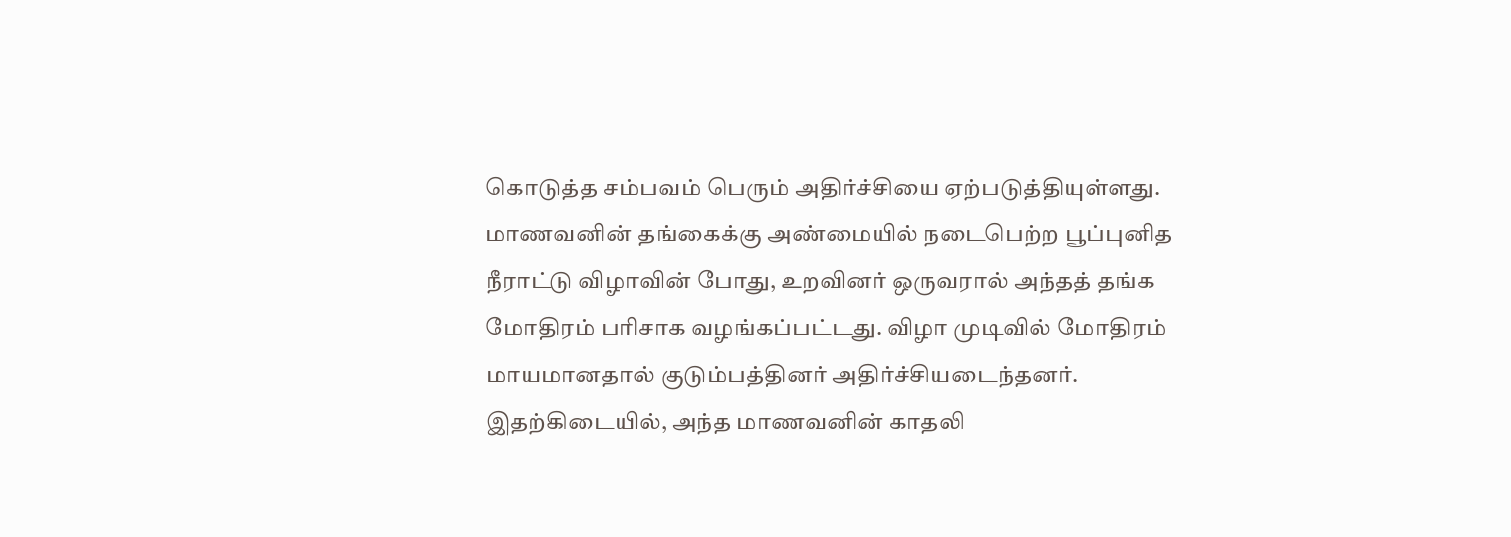கொடுத்த சம்பவம் பெரும் அதிர்ச்சியை ஏற்படுத்தியுள்ளது. மாணவனின் தங்கைக்கு அண்மையில் நடைபெற்ற பூப்புனித நீராட்டு விழாவின் போது, உறவினர் ஒருவரால் அந்தத் தங்க மோதிரம் பரிசாக வழங்கப்பட்டது. விழா முடிவில் மோதிரம் மாயமானதால் குடும்பத்தினர் அதிர்ச்சியடைந்தனர். இதற்கிடையில், அந்த மாணவனின் காதலி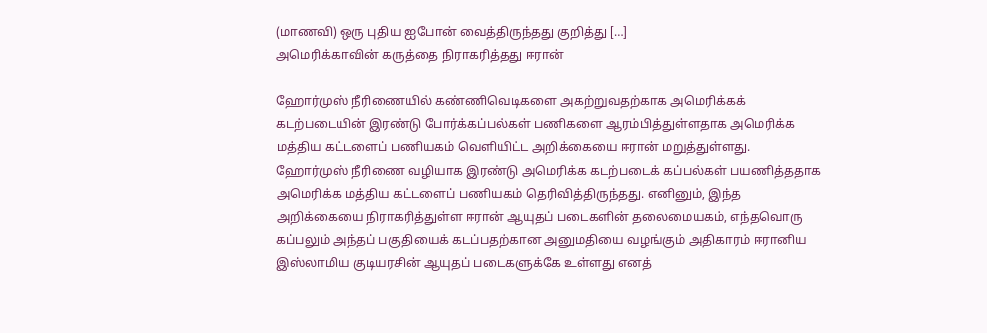(மாணவி) ஒரு புதிய ஐபோன் வைத்திருந்தது குறித்து […]
அமெரிக்காவின் கருத்தை நிராகரித்தது ஈரான்

ஹோர்முஸ் நீரிணையில் கண்ணிவெடிகளை அகற்றுவதற்காக அமெரிக்கக் கடற்படையின் இரண்டு போர்க்கப்பல்கள் பணிகளை ஆரம்பித்துள்ளதாக அமெரிக்க மத்திய கட்டளைப் பணியகம் வெளியிட்ட அறிக்கையை ஈரான் மறுத்துள்ளது. ஹோர்முஸ் நீரிணை வழியாக இரண்டு அமெரிக்க கடற்படைக் கப்பல்கள் பயணித்ததாக அமெரிக்க மத்திய கட்டளைப் பணியகம் தெரிவித்திருந்தது. எனினும், இந்த அறிக்கையை நிராகரித்துள்ள ஈரான் ஆயுதப் படைகளின் தலைமையகம், எந்தவொரு கப்பலும் அந்தப் பகுதியைக் கடப்பதற்கான அனுமதியை வழங்கும் அதிகாரம் ஈரானிய இஸ்லாமிய குடியரசின் ஆயுதப் படைகளுக்கே உள்ளது எனத்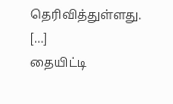தெரிவித்துள்ளது. […]
தையிட்டி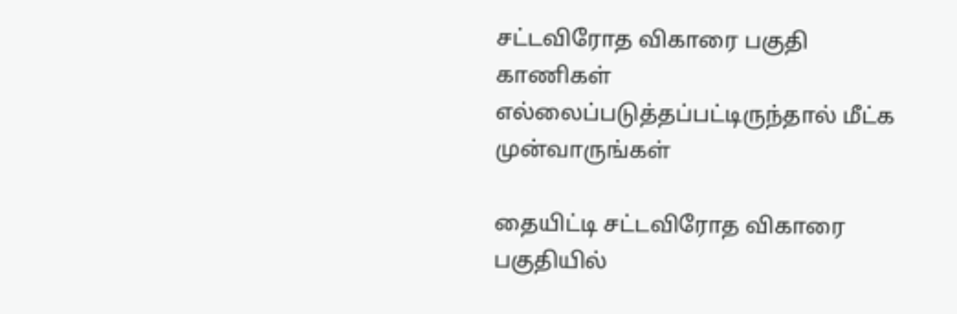சட்டவிரோத விகாரை பகுதி காணிகள் எல்லைப்படுத்தப்பட்டிருந்தால் மீட்க முன்வாருங்கள்

தையிட்டி சட்டவிரோத விகாரை பகுதியில்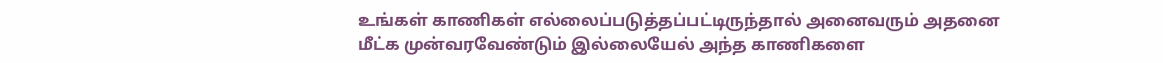உங்கள் காணிகள் எல்லைப்படுத்தப்பட்டிருந்தால் அனைவரும் அதனை மீட்க முன்வரவேண்டும் இல்லையேல் அந்த காணிகளை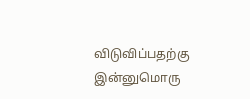விடுவிப்பதற்கு இன்னுமொரு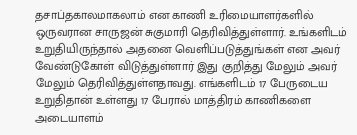தசாப்தகாலமாகலாம் என காணி உரிமையாளர்களில் ஒருவரான சாருஜன் சுகுமாரி தெரிவித்துள்ளார். உங்களிடம் உறுதியிருந்தால் அதனை வெளிப்படுத்துங்கள் என அவர் வேண்டுகோள் விடுத்துள்ளார் இது குறித்து மேலும் அவர் மேலும் தெரிவித்துள்ளதாவது. எங்களிடம் 17 பேருடைய உறுதிதான் உள்ளது 17 பேரால் மாத்திரம் காணிகளை அடையாளம்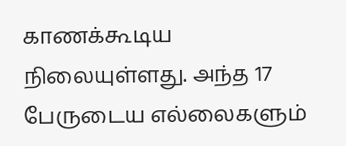காணக்கூடிய நிலையுள்ளது. அந்த 17 பேருடைய எல்லைகளும்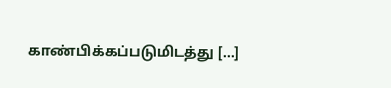காண்பிக்கப்படுமிடத்து […]